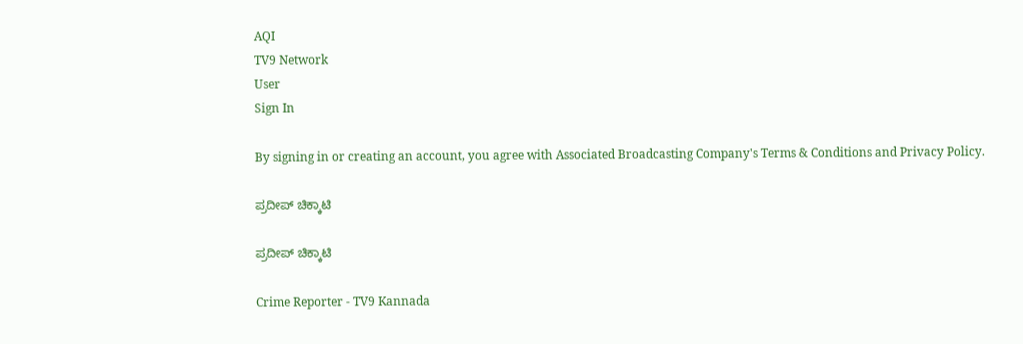AQI
TV9 Network
User
Sign In

By signing in or creating an account, you agree with Associated Broadcasting Company's Terms & Conditions and Privacy Policy.

ಪ್ರದೀಪ್ ಚಿಕ್ಕಾಟಿ

ಪ್ರದೀಪ್ ಚಿಕ್ಕಾಟಿ

Crime Reporter - TV9 Kannada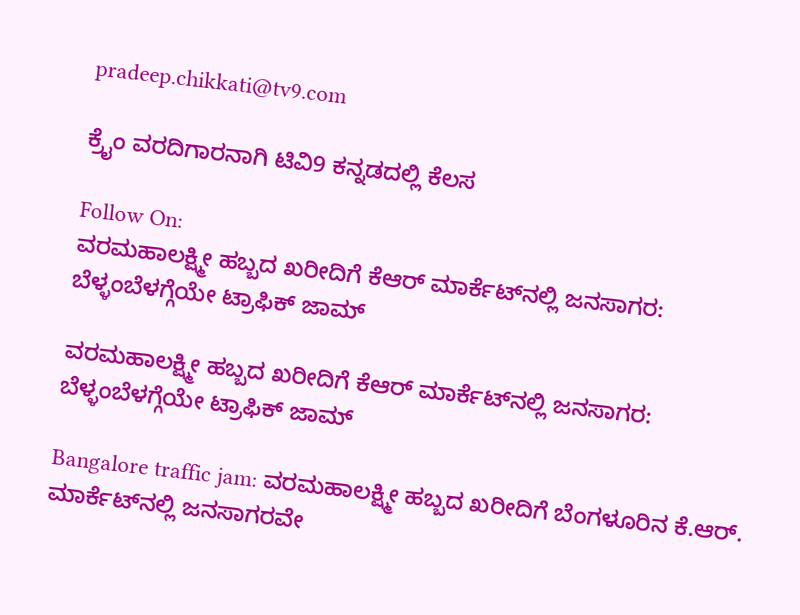pradeep.chikkati@tv9.com

ಕ್ರೈಂ ವರದಿಗಾರನಾಗಿ ಟಿವಿ9 ಕನ್ನಡದಲ್ಲಿ ಕೆಲಸ

Follow On:
ವರಮಹಾಲಕ್ಷ್ಮೀ ಹಬ್ಬದ ಖರೀದಿಗೆ ಕೆಆರ್ ಮಾರ್ಕೆಟ್‌ನಲ್ಲಿ ಜನಸಾಗರ: ಬೆಳ್ಳಂಬೆಳಗ್ಗೆಯೇ ಟ್ರಾಫಿಕ್ ಜಾಮ್

ವರಮಹಾಲಕ್ಷ್ಮೀ ಹಬ್ಬದ ಖರೀದಿಗೆ ಕೆಆರ್ ಮಾರ್ಕೆಟ್‌ನಲ್ಲಿ ಜನಸಾಗರ: ಬೆಳ್ಳಂಬೆಳಗ್ಗೆಯೇ ಟ್ರಾಫಿಕ್ ಜಾಮ್

Bangalore traffic jam: ವರಮಹಾಲಕ್ಷ್ಮೀ ಹಬ್ಬದ ಖರೀದಿಗೆ ಬೆಂಗಳೂರಿನ ಕೆ.ಆರ್. ಮಾರ್ಕೆಟ್‌ನಲ್ಲಿ ಜನಸಾಗರವೇ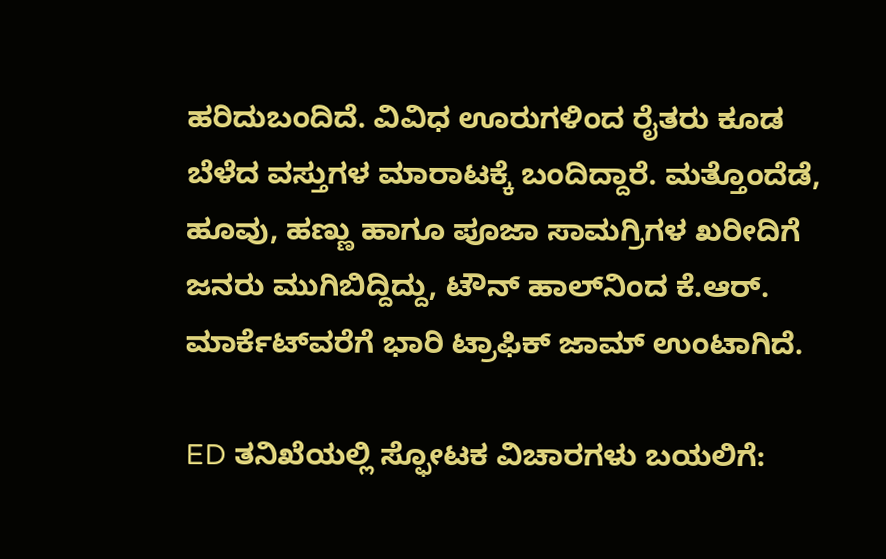ಹರಿದುಬಂದಿದೆ. ವಿವಿಧ ಊರುಗಳಿಂದ ರೈತರು ಕೂಡ ಬೆಳೆದ ವಸ್ತುಗಳ ಮಾರಾಟಕ್ಕೆ ಬಂದಿದ್ದಾರೆ. ಮತ್ತೊಂದೆಡೆ, ಹೂವು, ಹಣ್ಣು ಹಾಗೂ ಪೂಜಾ ಸಾಮಗ್ರಿಗಳ ಖರೀದಿಗೆ ಜನರು ಮುಗಿಬಿದ್ದಿದ್ದು, ಟೌನ್ ಹಾಲ್‌ನಿಂದ ಕೆ.ಆರ್. ಮಾರ್ಕೆಟ್‌ವರೆಗೆ ಭಾರಿ ಟ್ರಾಫಿಕ್ ಜಾಮ್ ಉಂಟಾಗಿದೆ.

ED ತನಿಖೆಯಲ್ಲಿ ಸ್ಫೋಟಕ ವಿಚಾರಗಳು ಬಯಲಿಗೆ: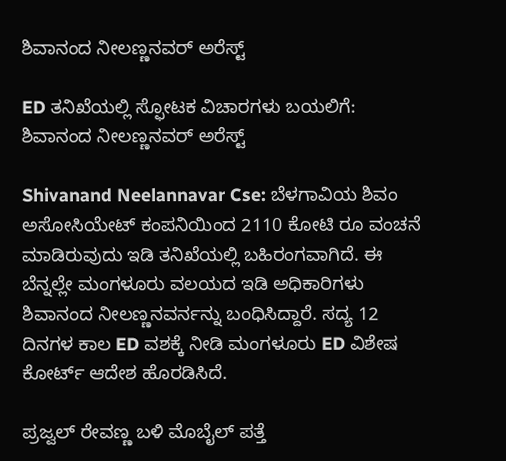ಶಿವಾನಂದ ನೀಲಣ್ಣನವರ್ ಅರೆಸ್ಟ್

ED ತನಿಖೆಯಲ್ಲಿ ಸ್ಫೋಟಕ ವಿಚಾರಗಳು ಬಯಲಿಗೆ: ಶಿವಾನಂದ ನೀಲಣ್ಣನವರ್ ಅರೆಸ್ಟ್

Shivanand Neelannavar Cse: ಬೆಳಗಾವಿಯ ಶಿವಂ ಅಸೋಸಿಯೇಟ್ ಕಂಪನಿಯಿಂದ 2110 ಕೋಟಿ ರೂ ವಂಚನೆ ಮಾಡಿರುವುದು ಇಡಿ ತನಿಖೆಯಲ್ಲಿ ಬಹಿರಂಗವಾಗಿದೆ. ಈ ಬೆನ್ನಲ್ಲೇ ಮಂಗಳೂರು ವಲಯದ ಇಡಿ ಅಧಿಕಾರಿಗಳು ಶಿವಾನಂದ ನೀಲಣ್ಣನವರ್ನನ್ನು ಬಂಧಿಸಿದ್ದಾರೆ. ಸದ್ಯ 12 ದಿನಗಳ ಕಾಲ ED ವಶಕ್ಕೆ ನೀಡಿ ಮಂಗಳೂರು ED ವಿಶೇಷ ಕೋರ್ಟ್ ಆದೇಶ ಹೊರಡಿಸಿದೆ.

ಪ್ರಜ್ವಲ್ ರೇವಣ್ಣ ಬಳಿ ಮೊಬೈಲ್ ಪತ್ತೆ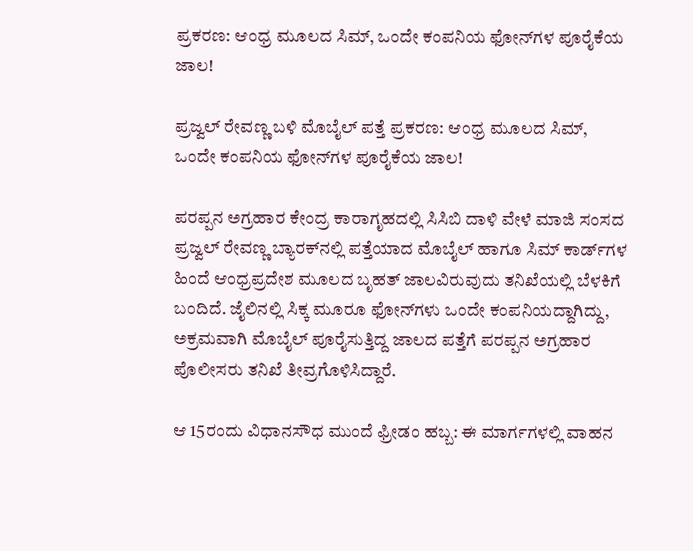ಪ್ರಕರಣ: ಆಂಧ್ರ ಮೂಲದ ಸಿಮ್, ಒಂದೇ ಕಂಪನಿಯ ಫೋನ್‌ಗಳ ಪೂರೈಕೆಯ ಜಾಲ!

ಪ್ರಜ್ವಲ್ ರೇವಣ್ಣ ಬಳಿ ಮೊಬೈಲ್ ಪತ್ತೆ ಪ್ರಕರಣ: ಆಂಧ್ರ ಮೂಲದ ಸಿಮ್, ಒಂದೇ ಕಂಪನಿಯ ಫೋನ್‌ಗಳ ಪೂರೈಕೆಯ ಜಾಲ!

ಪರಪ್ಪನ ಅಗ್ರಹಾರ ಕೇಂದ್ರ ಕಾರಾಗೃಹದಲ್ಲಿ ಸಿಸಿಬಿ ದಾಳಿ ವೇಳೆ ಮಾಜಿ ಸಂಸದ ಪ್ರಜ್ವಲ್ ರೇವಣ್ಣ ಬ್ಯಾರಕ್‌ನಲ್ಲಿ ಪತ್ತೆಯಾದ ಮೊಬೈಲ್ ಹಾಗೂ ಸಿಮ್ ಕಾರ್ಡ್‌ಗಳ ಹಿಂದೆ ಆಂಧ್ರಪ್ರದೇಶ ಮೂಲದ ಬೃಹತ್ ಜಾಲವಿರುವುದು ತನಿಖೆಯಲ್ಲಿ ಬೆಳಕಿಗೆ ಬಂದಿದೆ. ಜೈಲಿನಲ್ಲಿ ಸಿಕ್ಕ ಮೂರೂ ಫೋನ್‌ಗಳು ಒಂದೇ ಕಂಪನಿಯದ್ದಾಗಿದ್ದು, ಅಕ್ರಮವಾಗಿ ಮೊಬೈಲ್ ಪೂರೈಸುತ್ತಿದ್ದ ಜಾಲದ ಪತ್ತೆಗೆ ಪರಪ್ಪನ ಅಗ್ರಹಾರ ಪೊಲೀಸರು ತನಿಖೆ ತೀವ್ರಗೊಳಿಸಿದ್ದಾರೆ.

ಆ 15ರಂದು ವಿಧಾನಸೌಧ ಮುಂದೆ ಫ್ರೀಡಂ ಹಬ್ಬ: ಈ ಮಾರ್ಗಗಳಲ್ಲಿ ವಾಹನ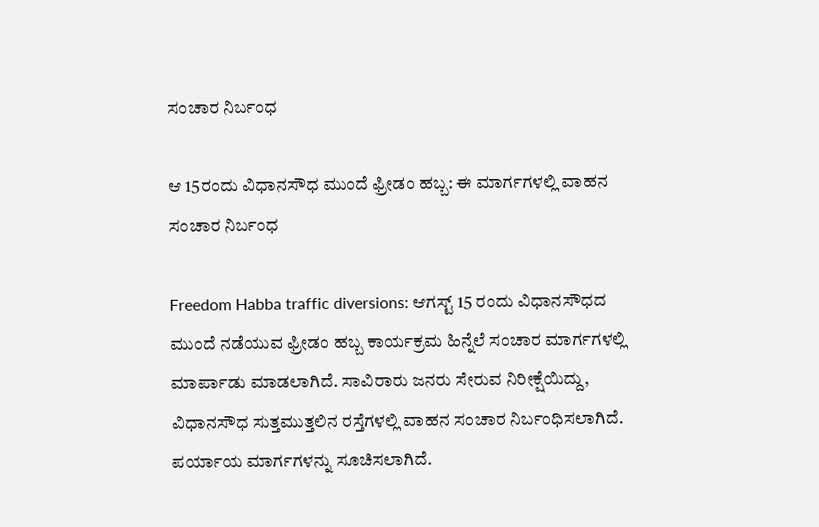ಸಂಚಾರ ನಿರ್ಬಂಧ

ಆ 15ರಂದು ವಿಧಾನಸೌಧ ಮುಂದೆ ಫ್ರೀಡಂ ಹಬ್ಬ: ಈ ಮಾರ್ಗಗಳಲ್ಲಿ ವಾಹನ ಸಂಚಾರ ನಿರ್ಬಂಧ

Freedom Habba traffic diversions: ಆಗಸ್ಟ್ 15 ರಂದು ವಿಧಾನಸೌಧದ ಮುಂದೆ ನಡೆಯುವ ಫ್ರೀಡಂ ಹಬ್ಬ ಕಾರ್ಯಕ್ರಮ ಹಿನ್ನೆಲೆ ಸಂಚಾರ ಮಾರ್ಗಗಳಲ್ಲಿ ಮಾರ್ಪಾಡು ಮಾಡಲಾಗಿದೆ. ಸಾವಿರಾರು ಜನರು ಸೇರುವ ನಿರೀಕ್ಷೆಯಿದ್ದು, ವಿಧಾನಸೌಧ ಸುತ್ತಮುತ್ತಲಿನ ರಸ್ತೆಗಳಲ್ಲಿ ವಾಹನ ಸಂಚಾರ ನಿರ್ಬಂಧಿಸಲಾಗಿದೆ. ಪರ್ಯಾಯ ಮಾರ್ಗಗಳನ್ನು ಸೂಚಿಸಲಾಗಿದೆ.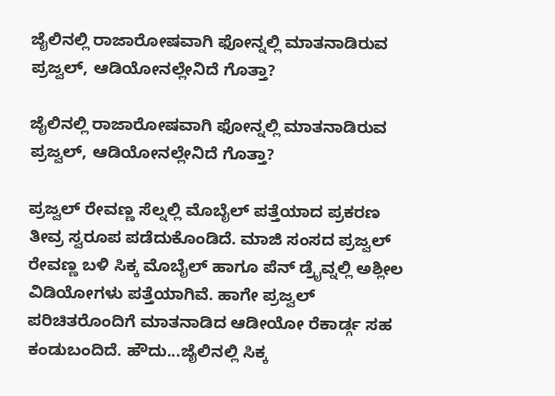ಜೈಲಿನಲ್ಲಿ ರಾಜಾರೋಷವಾಗಿ ಫೋನ್ನಲ್ಲಿ ಮಾತನಾಡಿರುವ ಪ್ರಜ್ವಲ್, ಆಡಿಯೋನಲ್ಲೇನಿದೆ ಗೊತ್ತಾ?

ಜೈಲಿನಲ್ಲಿ ರಾಜಾರೋಷವಾಗಿ ಫೋನ್ನಲ್ಲಿ ಮಾತನಾಡಿರುವ ಪ್ರಜ್ವಲ್, ಆಡಿಯೋನಲ್ಲೇನಿದೆ ಗೊತ್ತಾ?

ಪ್ರಜ್ವಲ್ ರೇವಣ್ಣ ಸೆಲ್ನಲ್ಲಿ ಮೊಬೈಲ್ ಪತ್ತೆಯಾದ ಪ್ರಕರಣ ತೀವ್ರ ಸ್ವರೂಪ ಪಡೆದುಕೊಂಡಿದೆ. ಮಾಜಿ ಸಂಸದ ಪ್ರಜ್ವಲ್ ರೇವಣ್ಣ ಬಳಿ ಸಿಕ್ಕ ಮೊಬೈಲ್ ಹಾಗೂ ಪೆನ್ ಡ್ರೈವ್ನಲ್ಲಿ ಅಶ್ಲೀಲ ವಿಡಿಯೋಗಳು ಪತ್ತೆಯಾಗಿವೆ. ಹಾಗೇ ಪ್ರಜ್ವಲ್ ಪರಿಚಿತರೊಂದಿಗೆ ಮಾತನಾಡಿದ ಆಡೀಯೋ ರೆಕಾರ್ಡ್ಗ ಸಹ ಕಂಡುಬಂದಿದೆ. ಹೌದು...ಜೈಲಿನಲ್ಲಿ ಸಿಕ್ಕ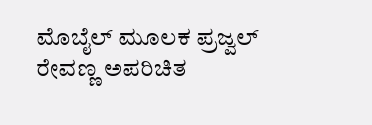ಮೊಬೈಲ್ ಮೂಲಕ ಪ್ರಜ್ವಲ್ ರೇವಣ್ಣ ಅಪರಿಚಿತ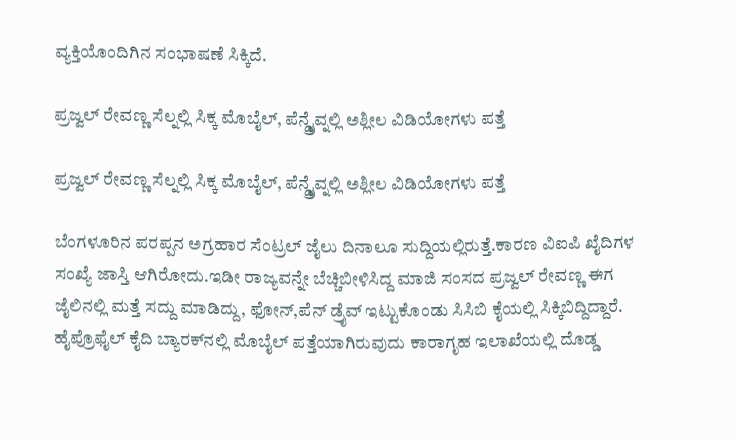ವ್ಯಕ್ತಿಯೊಂದಿಗಿನ ಸಂಭಾಷಣೆ ಸಿಕ್ಕಿದೆ.

ಪ್ರಜ್ವಲ್ ರೇವಣ್ಣ ಸೆಲ್ನಲ್ಲಿ ಸಿಕ್ಕ ಮೊಬೈಲ್, ಪೆನ್ಡ್ರೈವ್ನಲ್ಲಿ ಅಶ್ಲೀಲ ವಿಡಿಯೋಗಳು ಪತ್ತೆ

ಪ್ರಜ್ವಲ್ ರೇವಣ್ಣ ಸೆಲ್ನಲ್ಲಿ ಸಿಕ್ಕ ಮೊಬೈಲ್, ಪೆನ್ಡ್ರೈವ್ನಲ್ಲಿ ಅಶ್ಲೀಲ ವಿಡಿಯೋಗಳು ಪತ್ತೆ

ಬೆಂಗಳೂರಿನ ಪರಪ್ಪನ ಅಗ್ರಹಾರ ಸೆಂಟ್ರಲ್ ಜೈಲು ದಿನಾಲೂ ಸುದ್ದಿಯಲ್ಲಿರುತ್ತೆ.ಕಾರಣ ವಿಐಪಿ ಖೈದಿಗಳ ಸಂಖ್ಯೆ ಜಾಸ್ತಿ ಆಗಿರೋದು.ಇಡೀ ರಾಜ್ಯವನ್ನೇ ಬೆಚ್ಚಿಬೀಳಿಸಿದ್ದ ಮಾಜಿ ಸಂಸದ ಪ್ರಜ್ವಲ್ ರೇವಣ್ಣ ಈಗ ಜೈಲಿನಲ್ಲಿ ಮತ್ತೆ ಸದ್ದು ಮಾಡಿದ್ದು, ಫೋನ್,ಪೆನ್ ಡ್ರೈವ್ ಇಟ್ಟುಕೊಂಡು ಸಿಸಿಬಿ ಕೈಯಲ್ಲಿ ಸಿಕ್ಕಿಬಿದ್ದಿದ್ದಾರೆ. ಹೈಪ್ರೊಫೈಲ್ ಕೈದಿ ಬ್ಯಾರಕ್‌ನಲ್ಲಿ ಮೊಬೈಲ್ ಪತ್ತೆಯಾಗಿರುವುದು ಕಾರಾಗೃಹ ಇಲಾಖೆಯಲ್ಲಿ ದೊಡ್ಡ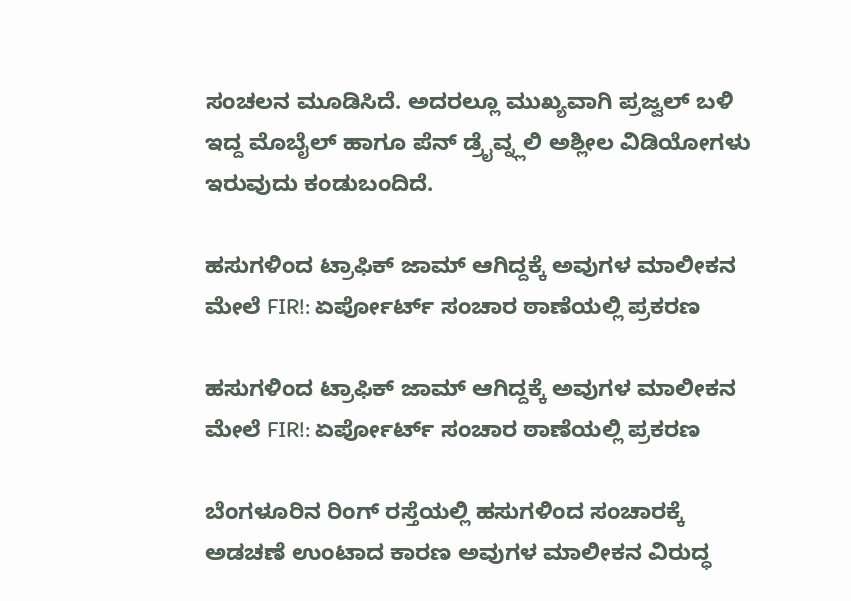ಸಂಚಲನ ಮೂಡಿಸಿದೆ. ಅದರಲ್ಲೂ ಮುಖ್ಯವಾಗಿ ಪ್ರಜ್ವಲ್ ಬಳಿ ಇದ್ದ ಮೊಬೈಲ್ ಹಾಗೂ ಪೆನ್ ಡ್ರೈವ್ನ್ಲಲಿ ಅಶ್ಲೀಲ ವಿಡಿಯೋಗಳು ಇರುವುದು ಕಂಡುಬಂದಿದೆ.

ಹಸುಗಳಿಂದ ಟ್ರಾಫಿಕ್ ಜಾಮ್ ಆಗಿದ್ದಕ್ಕೆ ಅವುಗಳ ಮಾಲೀಕನ ಮೇಲೆ FIR!: ಏರ್ಪೋರ್ಟ್ ಸಂಚಾರ ಠಾಣೆಯಲ್ಲಿ ಪ್ರಕರಣ

ಹಸುಗಳಿಂದ ಟ್ರಾಫಿಕ್ ಜಾಮ್ ಆಗಿದ್ದಕ್ಕೆ ಅವುಗಳ ಮಾಲೀಕನ ಮೇಲೆ FIR!: ಏರ್ಪೋರ್ಟ್ ಸಂಚಾರ ಠಾಣೆಯಲ್ಲಿ ಪ್ರಕರಣ

ಬೆಂಗಳೂರಿನ ರಿಂಗ್ ರಸ್ತೆಯಲ್ಲಿ ಹಸುಗಳಿಂದ ಸಂಚಾರಕ್ಕೆ ಅಡಚಣೆ ಉಂಟಾದ ಕಾರಣ ಅವುಗಳ ಮಾಲೀಕನ ವಿರುದ್ಧ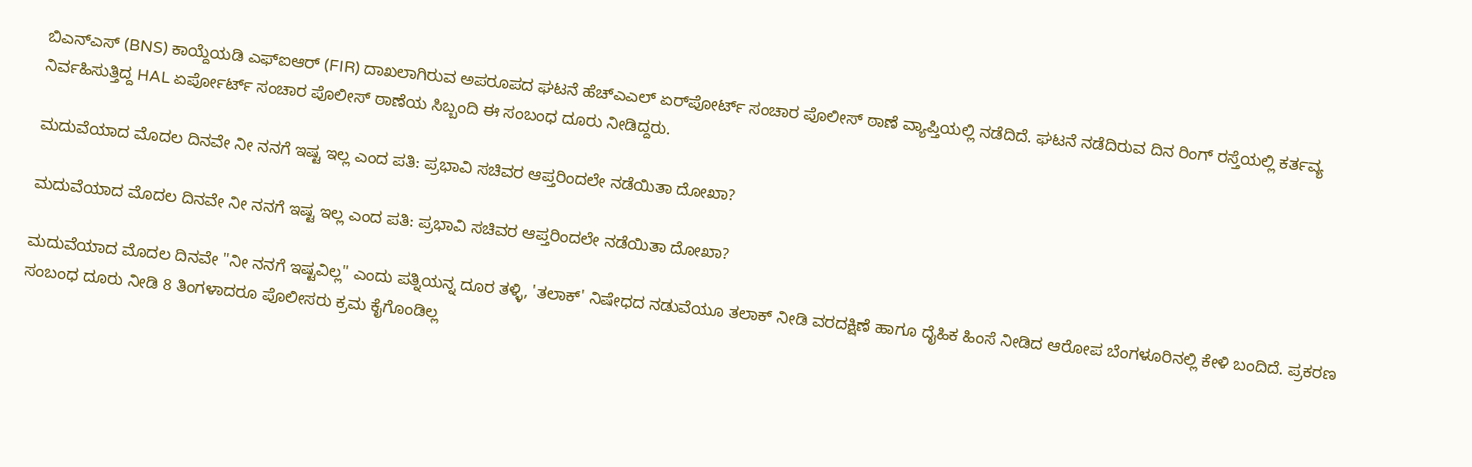ಬಿಎನ್‌ಎಸ್ (BNS) ಕಾಯ್ದೆಯಡಿ ಎಫ್‌ಐಆರ್ (FIR) ದಾಖಲಾಗಿರುವ ಅಪರೂಪದ ಘಟನೆ ಹೆಚ್‌ಎಎಲ್ ಏರ್‌ಪೋರ್ಟ್ ಸಂಚಾರ ಪೊಲೀಸ್ ಠಾಣೆ ವ್ಯಾಪ್ತಿಯಲ್ಲಿ ನಡೆದಿದೆ. ಘಟನೆ ನಡೆದಿರುವ ದಿನ ರಿಂಗ್ ರಸ್ತೆಯಲ್ಲಿ ಕರ್ತವ್ಯ ನಿರ್ವಹಿಸುತ್ತಿದ್ದ HAL ಏರ್ಪೋರ್ಟ್ ಸಂಚಾರ ಪೊಲೀಸ್‌ ಠಾಣೆಯ ಸಿಬ್ಬಂದಿ ಈ ಸಂಬಂಧ ದೂರು ನೀಡಿದ್ದರು.

ಮದುವೆಯಾದ ಮೊದಲ ದಿನವೇ ನೀ ನನಗೆ ಇಷ್ಟ ಇಲ್ಲ ಎಂದ ಪತಿ: ಪ್ರಭಾವಿ ಸಚಿವರ ಆಪ್ತರಿಂದಲೇ ನಡೆಯಿತಾ ದೋಖಾ?

ಮದುವೆಯಾದ ಮೊದಲ ದಿನವೇ ನೀ ನನಗೆ ಇಷ್ಟ ಇಲ್ಲ ಎಂದ ಪತಿ: ಪ್ರಭಾವಿ ಸಚಿವರ ಆಪ್ತರಿಂದಲೇ ನಡೆಯಿತಾ ದೋಖಾ?

ಮದುವೆಯಾದ ಮೊದಲ ದಿನವೇ "ನೀ ನನಗೆ ಇಷ್ಟವಿಲ್ಲ" ಎಂದು ಪತ್ನಿಯನ್ನ ದೂರ ತಳ್ಳಿ, 'ತಲಾಕ್' ನಿಷೇಧದ ನಡುವೆಯೂ ತಲಾಕ್ ನೀಡಿ ವರದಕ್ಷಿಣೆ ಹಾಗೂ ದೈಹಿಕ ಹಿಂಸೆ ನೀಡಿದ ಆರೋಪ ಬೆಂಗಳೂರಿನಲ್ಲಿ ಕೇಳಿ ಬಂದಿದೆ. ಪ್ರಕರಣ ಸಂಬಂಧ ದೂರು ನೀಡಿ 8 ತಿಂಗಳಾದರೂ ಪೊಲೀಸರು ಕ್ರಮ ಕೈಗೊಂಡಿಲ್ಲ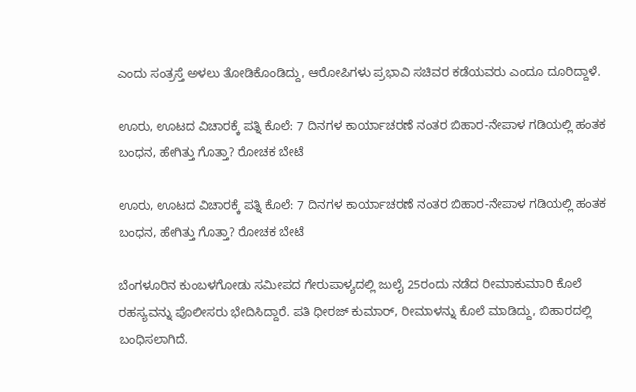ಎಂದು ಸಂತ್ರಸ್ತೆ ಅಳಲು ತೋಡಿಕೊಂಡಿದ್ದು, ಆರೋಪಿಗಳು ಪ್ರಭಾವಿ ಸಚಿವರ ಕಡೆಯವರು ಎಂದೂ ದೂರಿದ್ದಾಳೆ.

ಊರು, ಊಟದ ವಿಚಾರಕ್ಕೆ ಪತ್ನಿ ಕೊಲೆ: 7 ದಿನಗಳ ಕಾರ್ಯಾಚರಣೆ ನಂತರ ಬಿಹಾರ-ನೇಪಾಳ ಗಡಿಯಲ್ಲಿ ಹಂತಕ ಬಂಧನ, ಹೇಗಿತ್ತು ಗೊತ್ತಾ? ರೋಚಕ ಬೇಟೆ

ಊರು, ಊಟದ ವಿಚಾರಕ್ಕೆ ಪತ್ನಿ ಕೊಲೆ: 7 ದಿನಗಳ ಕಾರ್ಯಾಚರಣೆ ನಂತರ ಬಿಹಾರ-ನೇಪಾಳ ಗಡಿಯಲ್ಲಿ ಹಂತಕ ಬಂಧನ, ಹೇಗಿತ್ತು ಗೊತ್ತಾ? ರೋಚಕ ಬೇಟೆ

ಬೆಂಗಳೂರಿನ ಕುಂಬಳಗೋಡು ಸಮೀಪದ ಗೇರುಪಾಳ್ಯದಲ್ಲಿ ಜುಲೈ 25ರಂದು ನಡೆದ ರೀಮಾಕುಮಾರಿ ಕೊಲೆ ರಹಸ್ಯವನ್ನು ಪೊಲೀಸರು ಭೇದಿಸಿದ್ದಾರೆ. ಪತಿ ಧೀರಜ್ ಕುಮಾರ್, ರೀಮಾಳನ್ನು ಕೊಲೆ ಮಾಡಿದ್ದು, ಬಿಹಾರದಲ್ಲಿ ಬಂಧಿಸಲಾಗಿದೆ.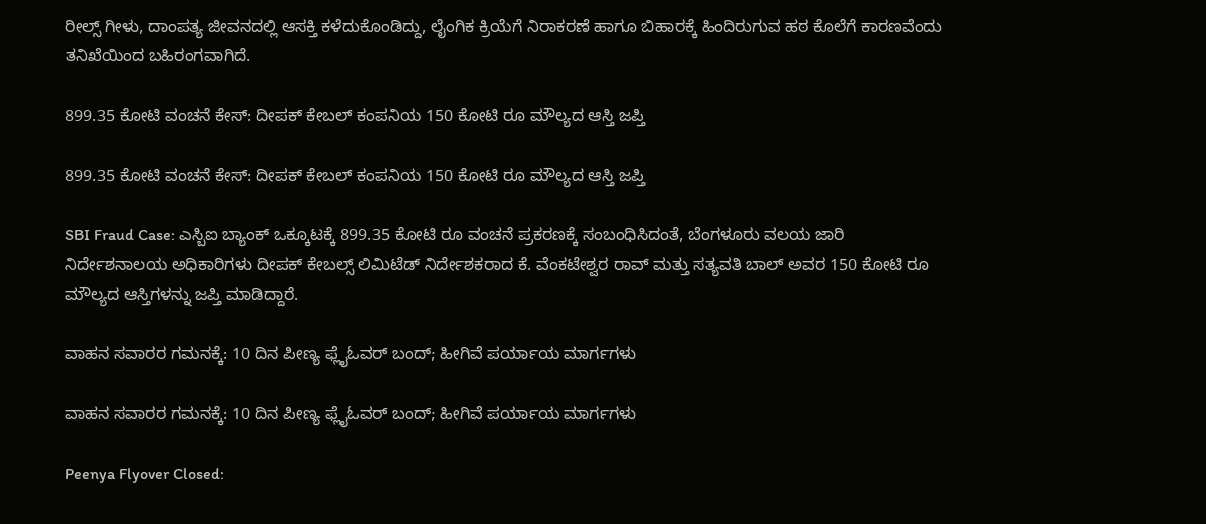ರೀಲ್ಸ್ ಗೀಳು, ದಾಂಪತ್ಯ ಜೀವನದಲ್ಲಿ ಆಸಕ್ತಿ ಕಳೆದುಕೊಂಡಿದ್ದು, ಲೈಂಗಿಕ ಕ್ರಿಯೆಗೆ ನಿರಾಕರಣೆ ಹಾಗೂ ಬಿಹಾರಕ್ಕೆ ಹಿಂದಿರುಗುವ ಹಠ ಕೊಲೆಗೆ ಕಾರಣವೆಂದು ತನಿಖೆಯಿಂದ ಬಹಿರಂಗವಾಗಿದೆ.

899.35 ಕೋಟಿ ವಂಚನೆ ಕೇಸ್: ದೀಪಕ್ ಕೇಬಲ್ ಕಂಪನಿಯ 150 ಕೋಟಿ ರೂ ಮೌಲ್ಯದ ಆಸ್ತಿ ಜಪ್ತಿ

899.35 ಕೋಟಿ ವಂಚನೆ ಕೇಸ್: ದೀಪಕ್ ಕೇಬಲ್ ಕಂಪನಿಯ 150 ಕೋಟಿ ರೂ ಮೌಲ್ಯದ ಆಸ್ತಿ ಜಪ್ತಿ

SBI Fraud Case: ಎಸ್ಬಿಐ ಬ್ಯಾಂಕ್ ಒಕ್ಕೂಟಕ್ಕೆ 899.35 ಕೋಟಿ ರೂ ವಂಚನೆ ಪ್ರಕರಣಕ್ಕೆ ಸಂಬಂಧಿಸಿದಂತೆ, ಬೆಂಗಳೂರು ವಲಯ ಜಾರಿ ನಿರ್ದೇಶನಾಲಯ ಅಧಿಕಾರಿಗಳು ದೀಪಕ್ ಕೇಬಲ್ಸ್ ಲಿಮಿಟೆಡ್ ನಿರ್ದೇಶಕರಾದ ಕೆ. ವೆಂಕಟೇಶ್ವರ ರಾವ್ ಮತ್ತು ಸತ್ಯವತಿ ಬಾಲ್ ಅವರ 150 ಕೋಟಿ ರೂ ಮೌಲ್ಯದ ಆಸ್ತಿಗಳನ್ನು ಜಪ್ತಿ ಮಾಡಿದ್ದಾರೆ.

ವಾಹನ ಸವಾರರ ಗಮನಕ್ಕೆ: 10 ದಿನ ಪೀಣ್ಯ ಫ್ಲೈಓವರ್ ಬಂದ್; ಹೀಗಿವೆ ಪರ್ಯಾಯ ಮಾರ್ಗಗಳು

ವಾಹನ ಸವಾರರ ಗಮನಕ್ಕೆ: 10 ದಿನ ಪೀಣ್ಯ ಫ್ಲೈಓವರ್ ಬಂದ್; ಹೀಗಿವೆ ಪರ್ಯಾಯ ಮಾರ್ಗಗಳು

Peenya Flyover Closed: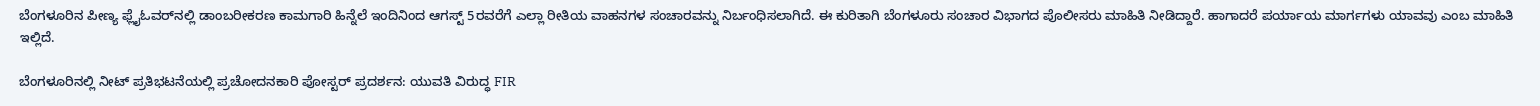ಬೆಂಗಳೂರಿನ ಪೀಣ್ಯ ಫ್ಲೈಓವರ್‌ನಲ್ಲಿ ಡಾಂಬರೀಕರಣ ಕಾಮಗಾರಿ ಹಿನ್ನೆಲೆ ಇಂದಿನಿಂದ ಆಗಸ್ಟ್ 5ರವರೆಗೆ ಎಲ್ಲಾ ರೀತಿಯ ವಾಹನಗಳ ಸಂಚಾರವನ್ನು ನಿರ್ಬಂಧಿಸಲಾಗಿದೆ. ಈ ಕುರಿತಾಗಿ ಬೆಂಗಳೂರು ಸಂಚಾರ ವಿಭಾಗದ ಪೊಲೀಸರು ಮಾಹಿತಿ ನೀಡಿದ್ದಾರೆ. ಹಾಗಾದರೆ ಪರ್ಯಾಯ ಮಾರ್ಗಗಳು ಯಾವವು ಎಂಬ ಮಾಹಿತಿ ಇಲ್ಲಿದೆ.

ಬೆಂಗಳೂರಿನಲ್ಲಿ ನೀಟ್ ಪ್ರತಿಭಟನೆಯಲ್ಲಿ ಪ್ರಚೋದನಕಾರಿ ಪೋಸ್ಟರ್ ಪ್ರದರ್ಶನ: ಯುವತಿ ವಿರುದ್ಧ FIR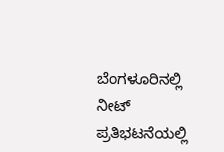ಬೆಂಗಳೂರಿನಲ್ಲಿ ನೀಟ್ ಪ್ರತಿಭಟನೆಯಲ್ಲಿ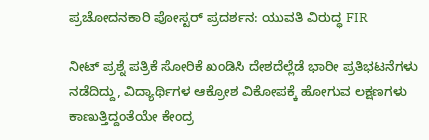ಪ್ರಚೋದನಕಾರಿ ಪೋಸ್ಟರ್ ಪ್ರದರ್ಶನ: ಯುವತಿ ವಿರುದ್ಧ FIR

ನೀಟ್ ಪ್ರಶ್ನೆ ಪತ್ರಿಕೆ ಸೋರಿಕೆ ಖಂಡಿಸಿ ದೇಶದೆಲ್ಲೆಡೆ ಭಾರೀ ಪ್ರತಿಭಟನೆಗಳು ನಡೆದಿದ್ದು, ವಿದ್ಯಾರ್ಥಿಗಳ ಆಕ್ರೋಶ ವಿಕೋಪಕ್ಕೆ ಹೋಗುವ ಲಕ್ಷಣಗಳು ಕಾಣುತ್ತಿದ್ದಂತೆಯೇ ಕೇಂದ್ರ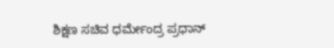ಶಿಕ್ಷಣ ಸಚಿವ ಧರ್ಮೇಂದ್ರ ಪ್ರಧಾನ್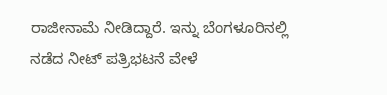ರಾಜೀನಾಮೆ ನೀಡಿದ್ದಾರೆ. ಇನ್ನು ಬೆಂಗಳೂರಿನಲ್ಲಿ ನಡೆದ ನೀಟ್ ಪತ್ರಿಭಟನೆ ವೇಳೆ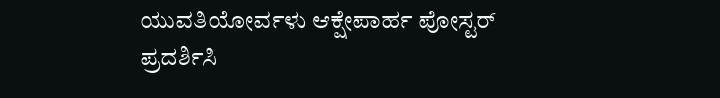ಯುವತಿಯೋರ್ವಳು ಆಕ್ಷೇಪಾರ್ಹ ಪೋಸ್ಟರ್ ಪ್ರದರ್ಶಿಸಿ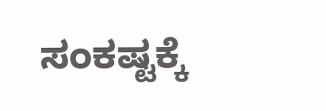ಸಂಕಷ್ಟಕ್ಕೆ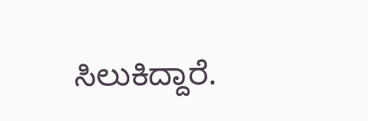ಸಿಲುಕಿದ್ದಾರೆ.